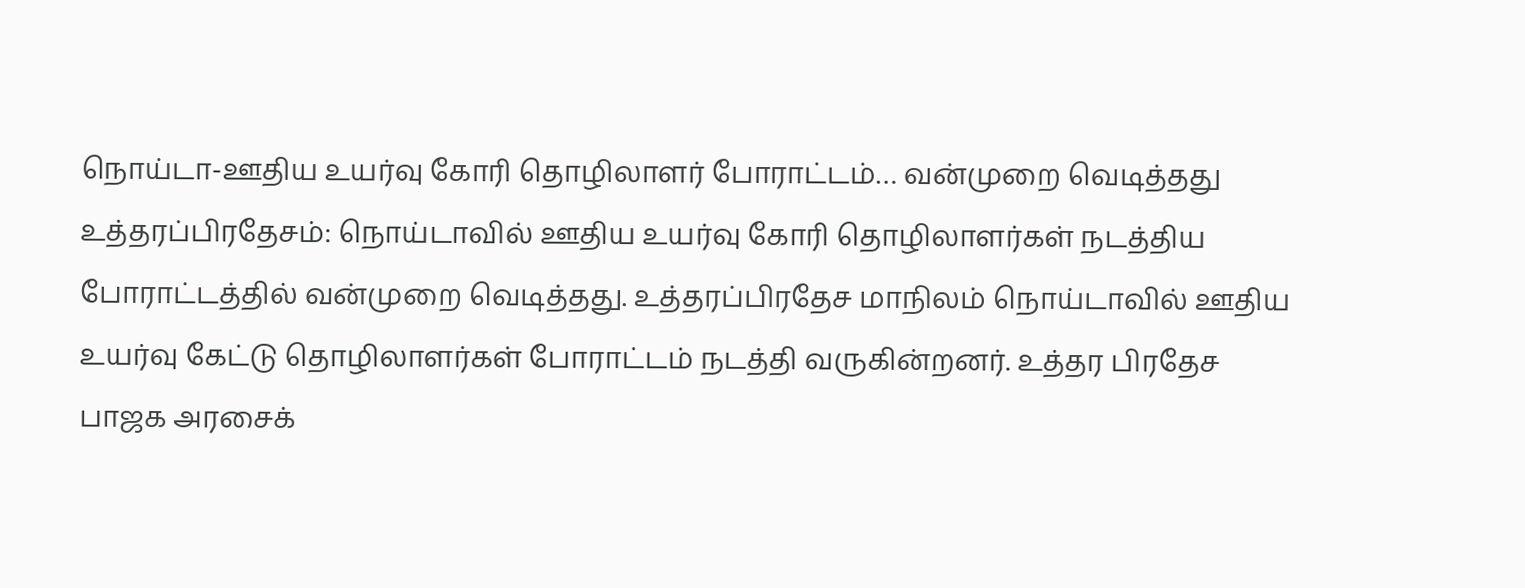நொய்டா-ஊதிய உயர்வு கோரி தொழிலாளர் போராட்டம்… வன்முறை வெடித்தது
உத்தரப்பிரதேசம்: நொய்டாவில் ஊதிய உயர்வு கோரி தொழிலாளர்கள் நடத்திய போராட்டத்தில் வன்முறை வெடித்தது. உத்தரப்பிரதேச மாநிலம் நொய்டாவில் ஊதிய உயர்வு கேட்டு தொழிலாளர்கள் போராட்டம் நடத்தி வருகின்றனர். உத்தர பிரதேச பாஜக அரசைக்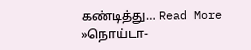கண்டித்து… Read More »நொய்டா-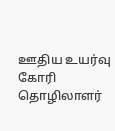ஊதிய உயர்வு கோரி தொழிலாளர்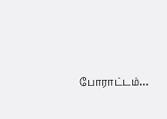போராட்டம்…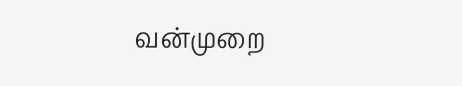வன்முறை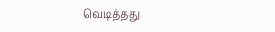வெடித்தது